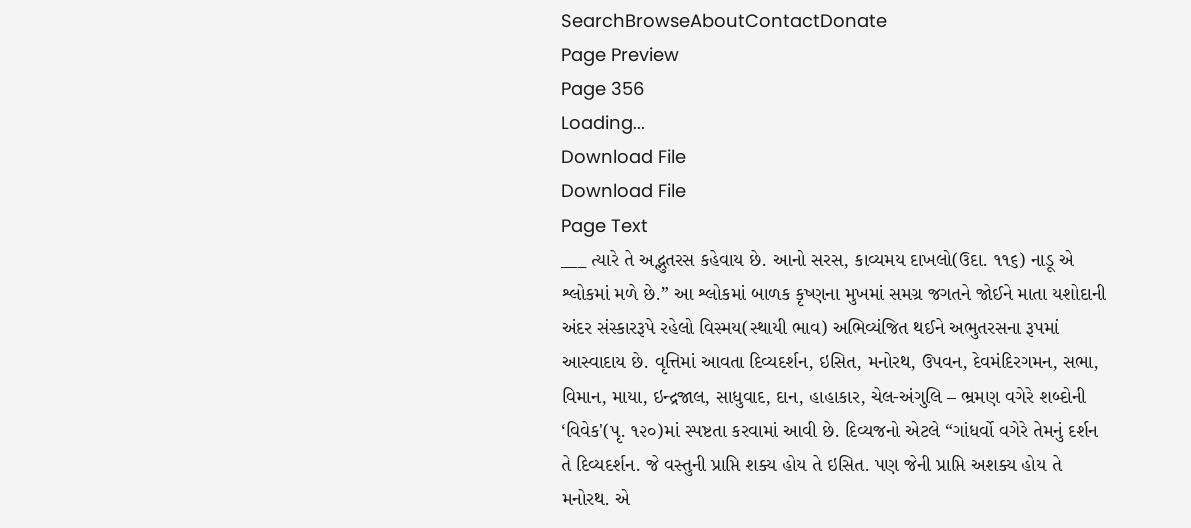SearchBrowseAboutContactDonate
Page Preview
Page 356
Loading...
Download File
Download File
Page Text
___ ત્યારે તે અદ્ભુતરસ કહેવાય છે. આનો સરસ, કાવ્યમય દાખલો(ઉદા. ૧૧૬) નાડૂ એ શ્લોકમાં મળે છે.” આ શ્લોકમાં બાળક કૃષ્ણના મુખમાં સમગ્ર જગતને જોઈને માતા યશોદાની અંદર સંસ્કારરૂપે રહેલો વિસ્મય(સ્થાયી ભાવ) અભિવ્યંજિત થઈને અભુતરસના રૂપમાં આસ્વાદાય છે. વૃત્તિમાં આવતા દિવ્યદર્શન, ઇસિત, મનોરથ, ઉપવન, દેવમંદિરગમન, સભા, વિમાન, માયા, ઇન્દ્રજાલ, સાધુવાદ, દાન, હાહાકાર, ચેલ-અંગુલિ – ભ્રમણ વગેરે શબ્દોની ‘વિવેક'(પૃ. ૧૨૦)માં સ્પષ્ટતા કરવામાં આવી છે. દિવ્યજનો એટલે “ગાંધર્વો વગેરે તેમનું દર્શન તે દિવ્યદર્શન. જે વસ્તુની પ્રાપ્તિ શક્ય હોય તે ઇસિત. પણ જેની પ્રાપ્તિ અશક્ય હોય તે મનોરથ. એ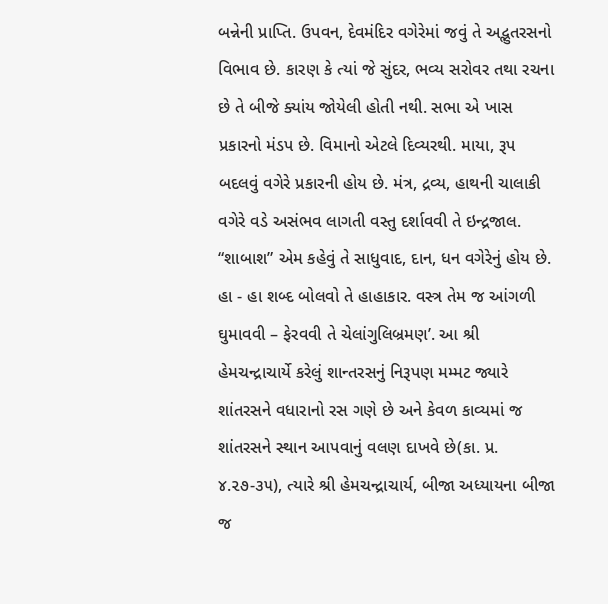બન્નેની પ્રાપ્તિ. ઉપવન, દેવમંદિર વગેરેમાં જવું તે અદ્ભુતરસનો વિભાવ છે. કારણ કે ત્યાં જે સુંદર, ભવ્ય સરોવર તથા રચના છે તે બીજે ક્યાંય જોયેલી હોતી નથી. સભા એ ખાસ પ્રકારનો મંડપ છે. વિમાનો એટલે દિવ્યરથી. માયા, રૂપ બદલવું વગેરે પ્રકારની હોય છે. મંત્ર, દ્રવ્ય, હાથની ચાલાકી વગેરે વડે અસંભવ લાગતી વસ્તુ દર્શાવવી તે ઇન્દ્રજાલ. “શાબાશ” એમ કહેવું તે સાધુવાદ, દાન, ધન વગેરેનું હોય છે. હા - હા શબ્દ બોલવો તે હાહાકાર. વસ્ત્ર તેમ જ આંગળી ઘુમાવવી – ફેરવવી તે ચેલાંગુલિબ્રમણ’. આ શ્રી હેમચન્દ્રાચાર્યે કરેલું શાન્તરસનું નિરૂપણ મમ્મટ જ્યારે શાંતરસને વધારાનો રસ ગણે છે અને કેવળ કાવ્યમાં જ શાંતરસને સ્થાન આપવાનું વલણ દાખવે છે(કા. પ્ર. ૪.૨૭-૩૫), ત્યારે શ્રી હેમચન્દ્રાચાર્ય, બીજા અધ્યાયના બીજા જ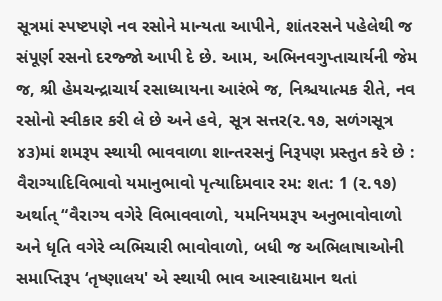સૂત્રમાં સ્પષ્ટપણે નવ રસોને માન્યતા આપીને, શાંતરસને પહેલેથી જ સંપૂર્ણ રસનો દરજ્જો આપી દે છે. આમ, અભિનવગુપ્તાચાર્યની જેમ જ, શ્રી હેમચન્દ્રાચાર્ય રસાધ્યાયના આરંભે જ, નિશ્ચયાત્મક રીતે, નવ રસોનો સ્વીકાર કરી લે છે અને હવે, સૂત્ર સત્તર(૨.૧૭, સળંગસૂત્ર ૪૩)માં શમરૂપ સ્થાયી ભાવવાળા શાન્તરસનું નિરૂપણ પ્રસ્તુત કરે છે : વૈરાગ્યાદિવિભાવો યમાનુભાવો પૃત્યાદિમવાર રમ: શત: 1 (૨.૧૭) અર્થાત્ “વૈરાગ્ય વગેરે વિભાવવાળો, યમનિયમરૂપ અનુભાવોવાળો અને ધૃતિ વગેરે વ્યભિચારી ભાવોવાળો, બધી જ અભિલાષાઓની સમાપ્તિરૂપ ‘તૃષ્ણાલય' એ સ્થાયી ભાવ આસ્વાદ્યમાન થતાં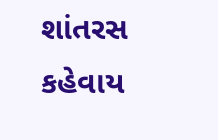શાંતરસ કહેવાય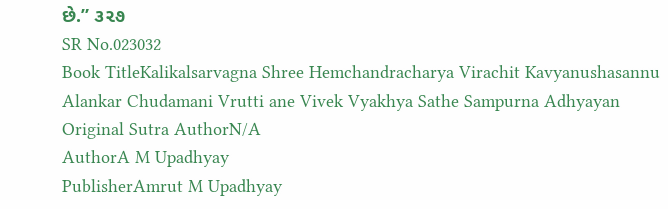છે.” ૩૨૭
SR No.023032
Book TitleKalikalsarvagna Shree Hemchandracharya Virachit Kavyanushasannu Alankar Chudamani Vrutti ane Vivek Vyakhya Sathe Sampurna Adhyayan
Original Sutra AuthorN/A
AuthorA M Upadhyay
PublisherAmrut M Upadhyay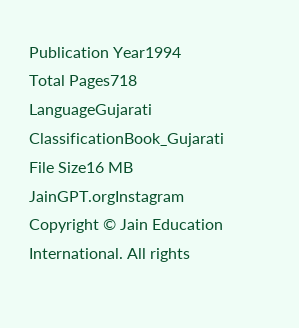Publication Year1994
Total Pages718
LanguageGujarati
ClassificationBook_Gujarati
File Size16 MB
JainGPT.orgInstagram
Copyright © Jain Education International. All rights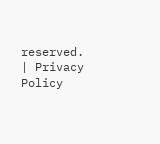reserved. | Privacy Policy